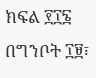ክፍል ፻፲፮
በግንቦት ፲፱፣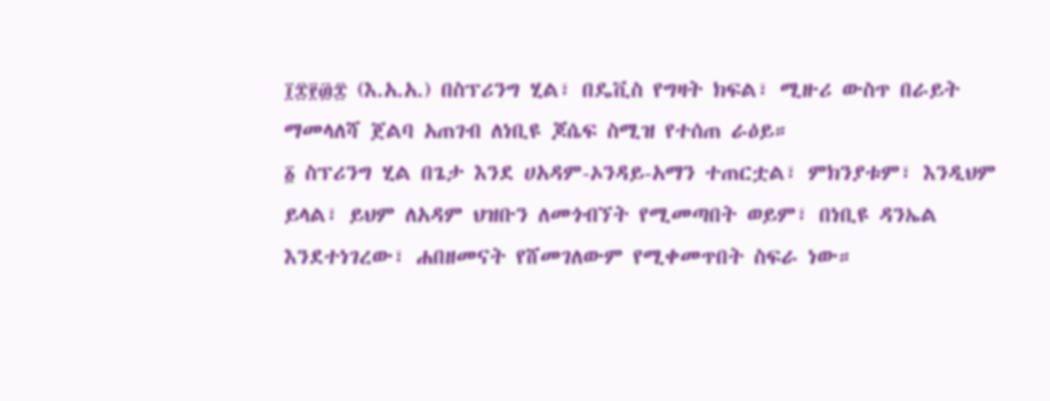፲፰፻፴፰ (እ.አ.አ.) በስፕሪንግ ሂል፣ በዴቪስ የግዛት ክፍል፣ ሚዙሪ ውስጥ በራይት ማመላለሻ ጀልባ አጠገብ ለነቢዩ ጆሴፍ ስሚዝ የተሰጠ ራዕይ።
፩ ስፕሪንግ ሂል በጌታ እንደ ሀአዳም-ኦንዳይ-አማን ተጠርቷል፣ ምክንያቱም፣ እንዲህም ይላል፣ ይህም ለአዳም ህዝቡን ለመጎብኘት የሚመጣበት ወይም፣ በነቢዩ ዳንኤል እንደተነገረው፣ ሐበዘመናት የሸመገለውም የሚቀመጥበት ስፍራ ነው።